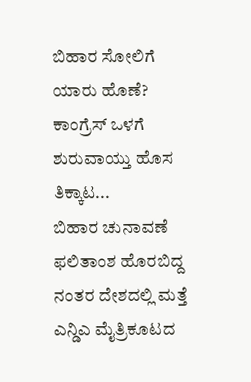ಬಿಹಾರ ಸೋಲಿಗೆ ಯಾರು ಹೊಣೆ? ಕಾಂಗ್ರೆಸ್ ಒಳಗೆ ಶುರುವಾಯ್ತು ಹೊಸ ತಿಕ್ಕಾಟ...
ಬಿಹಾರ ಚುನಾವಣೆ ಫಲಿತಾಂಶ ಹೊರಬಿದ್ದ ನಂತರ ದೇಶದಲ್ಲಿ ಮತ್ತೆ ಎನ್ಡಿಎ ಮೈತ್ರಿಕೂಟದ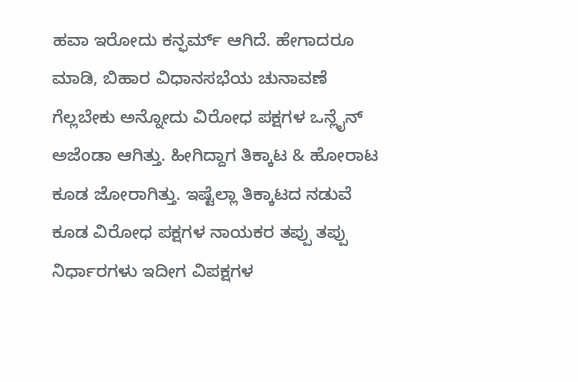ಹವಾ ಇರೋದು ಕನ್ಫರ್ಮ್ ಆಗಿದೆ. ಹೇಗಾದರೂ ಮಾಡಿ, ಬಿಹಾರ ವಿಧಾನಸಭೆಯ ಚುನಾವಣೆ ಗೆಲ್ಲಬೇಕು ಅನ್ನೋದು ವಿರೋಧ ಪಕ್ಷಗಳ ಒನ್ಲೈನ್ ಅಜೆಂಡಾ ಆಗಿತ್ತು. ಹೀಗಿದ್ದಾಗ ತಿಕ್ಕಾಟ & ಹೋರಾಟ ಕೂಡ ಜೋರಾಗಿತ್ತು. ಇಷ್ಟೆಲ್ಲಾ ತಿಕ್ಕಾಟದ ನಡುವೆ ಕೂಡ ವಿರೋಧ ಪಕ್ಷಗಳ ನಾಯಕರ ತಪ್ಪು ತಪ್ಪು ನಿರ್ಧಾರಗಳು ಇದೀಗ ವಿಪಕ್ಷಗಳ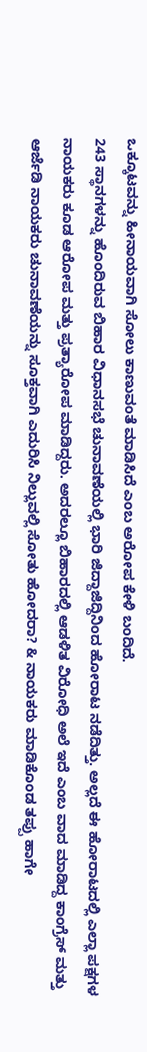ಒಕ್ಕೂಟವನ್ನು ಹೀನಾಯವಾಗಿ ಸೋಲು ಕಾಣುವಂತೆ ಮಾಡಿಸಿದೆ ಎಂಬ ಅರೋಪ ಕೇಳಿ ಬಂದಿದೆ.
243 ಸ್ಥಾನಗಳನ್ನು ಹೊಂದಿರುವ ಬಿಹಾರ ವಿಧಾನಸಭೆ ಚುನಾವಣೆಯಲ್ಲಿ ಭಾರಿ ಜಿದ್ದಾಜಿದ್ದಿನಿಂದ ಹೋರಾಟ ನಡೆದಿತ್ತು. ಅಲ್ಲದೆ ಈ ಹೋರಾಟದಲ್ಲಿ ಎಲ್ಲಾ ಪಕ್ಷಗಳ ನಾಯಕರು ಕೂಡ ಆರೋಪ ಮತ್ತು ಪ್ರತ್ಯಾರೋಪ ಮಾಡಿದ್ದರು. ಅದರಲ್ಲೂ ಬಿಹಾರದಲ್ಲಿ ಆಡಳಿತ ವಿರೋಧಿ ಅಲೆ ಇದೆ ಎಂಬ ವಾದ ಮಾಡಿದ್ದ ಕಾಂಗ್ರೆಸ್ ಮತ್ತು ಆರ್ಜೆಡಿ ನಾಯಕರು ಚುನಾವಣೆಯನ್ನು ಸೂಕ್ತವಾಗಿ ಎದುರಿಸಿ ನಿಲ್ಲುವಲ್ಲಿ ಸೋತು ಹೋದರಾ? & ನಾಯಕರು ಮಾಡಿಕೊಂಡ ತಪ್ಪು ಹಾಗೇ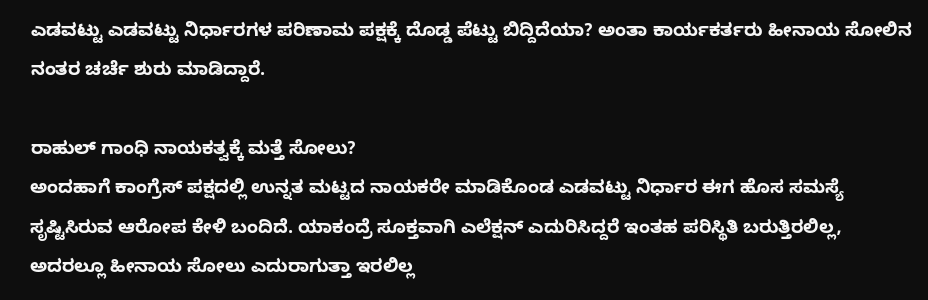ಎಡವಟ್ಟು ಎಡವಟ್ಟು ನಿರ್ಧಾರಗಳ ಪರಿಣಾಮ ಪಕ್ಷಕ್ಕೆ ದೊಡ್ಡ ಪೆಟ್ಟು ಬಿದ್ದಿದೆಯಾ? ಅಂತಾ ಕಾರ್ಯಕರ್ತರು ಹೀನಾಯ ಸೋಲಿನ ನಂತರ ಚರ್ಚೆ ಶುರು ಮಾಡಿದ್ದಾರೆ.

ರಾಹುಲ್ ಗಾಂಧಿ ನಾಯಕತ್ವಕ್ಕೆ ಮತ್ತೆ ಸೋಲು?
ಅಂದಹಾಗೆ ಕಾಂಗ್ರೆಸ್ ಪಕ್ಷದಲ್ಲಿ ಉನ್ನತ ಮಟ್ಟದ ನಾಯಕರೇ ಮಾಡಿಕೊಂಡ ಎಡವಟ್ಟು ನಿರ್ಧಾರ ಈಗ ಹೊಸ ಸಮಸ್ಯೆ ಸೃಷ್ಟಿಸಿರುವ ಆರೋಪ ಕೇಳಿ ಬಂದಿದೆ. ಯಾಕಂದ್ರೆ ಸೂಕ್ತವಾಗಿ ಎಲೆಕ್ಷನ್ ಎದುರಿಸಿದ್ದರೆ ಇಂತಹ ಪರಿಸ್ಥಿತಿ ಬರುತ್ತಿರಲಿಲ್ಲ, ಅದರಲ್ಲೂ ಹೀನಾಯ ಸೋಲು ಎದುರಾಗುತ್ತಾ ಇರಲಿಲ್ಲ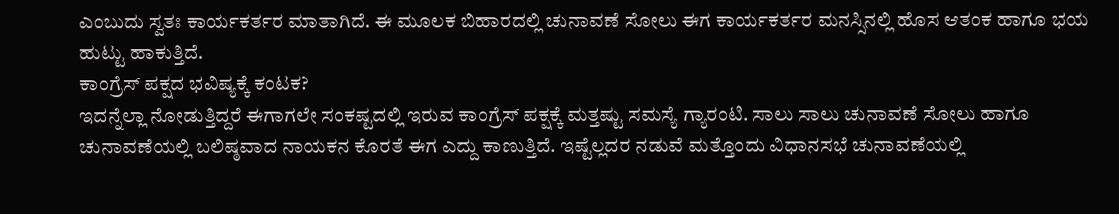ಎಂಬುದು ಸ್ವತಃ ಕಾರ್ಯಕರ್ತರ ಮಾತಾಗಿದೆ. ಈ ಮೂಲಕ ಬಿಹಾರದಲ್ಲಿ ಚುನಾವಣೆ ಸೋಲು ಈಗ ಕಾರ್ಯಕರ್ತರ ಮನಸ್ಸಿನಲ್ಲಿ ಹೊಸ ಆತಂಕ ಹಾಗೂ ಭಯ ಹುಟ್ಟು ಹಾಕುತ್ತಿದೆ.
ಕಾಂಗ್ರೆಸ್ ಪಕ್ಷದ ಭವಿಷ್ಯಕ್ಕೆ ಕಂಟಕ?
ಇದನ್ನೆಲ್ಲಾ ನೋಡುತ್ತಿದ್ದರೆ ಈಗಾಗಲೇ ಸಂಕಷ್ಟದಲ್ಲಿ ಇರುವ ಕಾಂಗ್ರೆಸ್ ಪಕ್ಷಕ್ಕೆ ಮತ್ತಷ್ಟು ಸಮಸ್ಯೆ ಗ್ಯಾರಂಟಿ. ಸಾಲು ಸಾಲು ಚುನಾವಣೆ ಸೋಲು ಹಾಗೂ ಚುನಾವಣೆಯಲ್ಲಿ ಬಲಿಷ್ಠವಾದ ನಾಯಕನ ಕೊರತೆ ಈಗ ಎದ್ದು ಕಾಣುತ್ತಿದೆ. ಇಷ್ಟೆಲ್ಲದರ ನಡುವೆ ಮತ್ತೊಂದು ವಿಧಾನಸಭೆ ಚುನಾವಣೆಯಲ್ಲಿ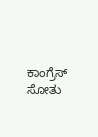ಕಾಂಗ್ರೆಸ್ ಸೋತು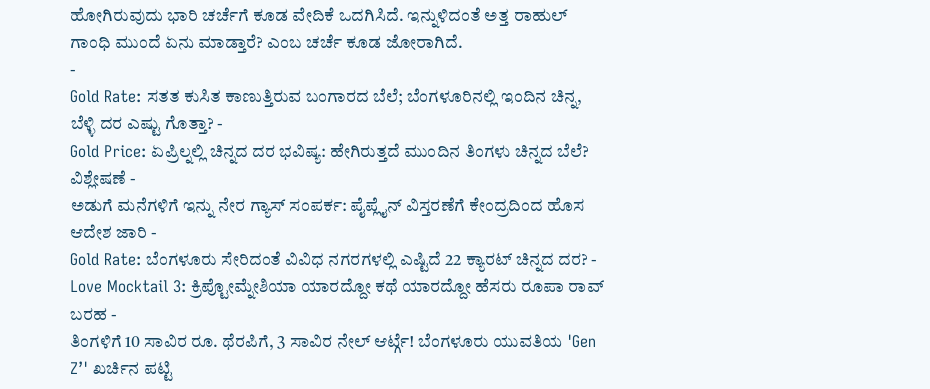ಹೋಗಿರುವುದು ಭಾರಿ ಚರ್ಚೆಗೆ ಕೂಡ ವೇದಿಕೆ ಒದಗಿಸಿದೆ. ಇನ್ನುಳಿದಂತೆ ಅತ್ತ ರಾಹುಲ್ ಗಾಂಧಿ ಮುಂದೆ ಏನು ಮಾಡ್ತಾರೆ? ಎಂಬ ಚರ್ಚೆ ಕೂಡ ಜೋರಾಗಿದೆ.
-
Gold Rate: ಸತತ ಕುಸಿತ ಕಾಣುತ್ತಿರುವ ಬಂಗಾರದ ಬೆಲೆ; ಬೆಂಗಳೂರಿನಲ್ಲಿ ಇಂದಿನ ಚಿನ್ನ, ಬೆಳ್ಳಿ ದರ ಎಷ್ಟು ಗೊತ್ತಾ? -
Gold Price: ಏಪ್ರಿಲ್ನಲ್ಲಿ ಚಿನ್ನದ ದರ ಭವಿಷ್ಯ: ಹೇಗಿರುತ್ತದೆ ಮುಂದಿನ ತಿಂಗಳು ಚಿನ್ನದ ಬೆಲೆ? ವಿಶ್ಲೇಷಣೆ -
ಅಡುಗೆ ಮನೆಗಳಿಗೆ ಇನ್ನು ನೇರ ಗ್ಯಾಸ್ ಸಂಪರ್ಕ: ಪೈಪ್ಲೈನ್ ವಿಸ್ತರಣೆಗೆ ಕೇಂದ್ರದಿಂದ ಹೊಸ ಆದೇಶ ಜಾರಿ -
Gold Rate: ಬೆಂಗಳೂರು ಸೇರಿದಂತೆ ವಿವಿಧ ನಗರಗಳಲ್ಲಿ ಎಷ್ಟಿದೆ 22 ಕ್ಯಾರಟ್ ಚಿನ್ನದ ದರ? -
Love Mocktail 3: ಕ್ರಿಪ್ಟೋಮ್ನೇಶಿಯಾ ಯಾರದ್ದೋ ಕಥೆ ಯಾರದ್ದೋ ಹೆಸರು ರೂಪಾ ರಾವ್ ಬರಹ -
ತಿಂಗಳಿಗೆ 10 ಸಾವಿರ ರೂ. ಥೆರಪಿಗೆ, 3 ಸಾವಿರ ನೇಲ್ ಆರ್ಟ್ಗೆ! ಬೆಂಗಳೂರು ಯುವತಿಯ 'Gen Z’' ಖರ್ಚಿನ ಪಟ್ಟಿ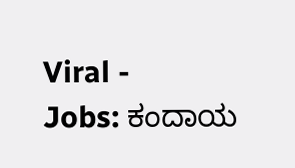Viral -
Jobs: ಕಂದಾಯ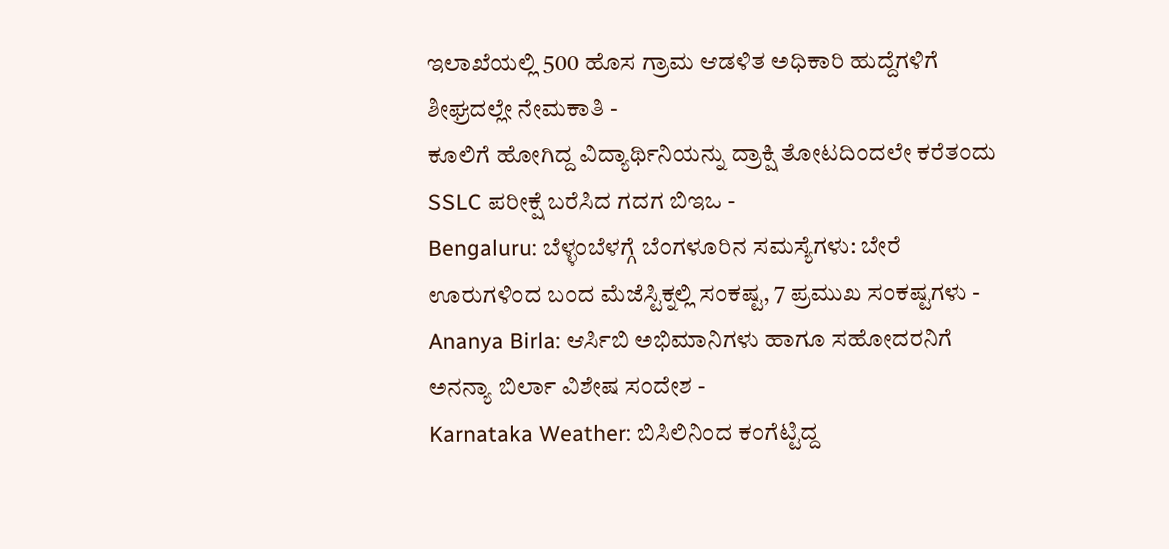ಇಲಾಖೆಯಲ್ಲಿ 500 ಹೊಸ ಗ್ರಾಮ ಆಡಳಿತ ಅಧಿಕಾರಿ ಹುದ್ದೆಗಳಿಗೆ ಶೀಘ್ರದಲ್ಲೇ ನೇಮಕಾತಿ -
ಕೂಲಿಗೆ ಹೋಗಿದ್ದ ವಿದ್ಯಾರ್ಥಿನಿಯನ್ನು ದ್ರಾಕ್ಷಿ ತೋಟದಿಂದಲೇ ಕರೆತಂದು SSLC ಪರೀಕ್ಷೆ ಬರೆಸಿದ ಗದಗ ಬಿಇಒ -
Bengaluru: ಬೆಳ್ಳಂಬೆಳಗ್ಗೆ ಬೆಂಗಳೂರಿನ ಸಮಸ್ಯೆಗಳು: ಬೇರೆ ಊರುಗಳಿಂದ ಬಂದ ಮೆಜೆಸ್ಟಿಕ್ನಲ್ಲಿ ಸಂಕಷ್ಟ, 7 ಪ್ರಮುಖ ಸಂಕಷ್ಟಗಳು -
Ananya Birla: ಆರ್ಸಿಬಿ ಅಭಿಮಾನಿಗಳು ಹಾಗೂ ಸಹೋದರನಿಗೆ ಅನನ್ಯಾ ಬಿರ್ಲಾ ವಿಶೇಷ ಸಂದೇಶ -
Karnataka Weather: ಬಿಸಿಲಿನಿಂದ ಕಂಗೆಟ್ಟಿದ್ದ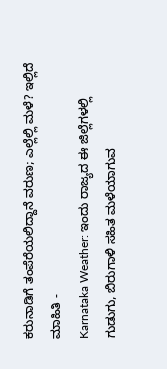ಕರುನಾಡಿಗೆ ತಂಪೆರೆಯಲಿದ್ದಾನೆ ವರುಣ; ಎಲ್ಲೆಲ್ಲಿ ಮಳೆ? ಇಲ್ಲಿದೆ ಮಾಹಿತಿ -
Karnataka Weather: ಇಂದು ರಾಜ್ಯದ ಈ ಜಿಲ್ಲೆಗಳಲ್ಲಿ ಗುಡುಗು, ಬಿರುಗಾಳಿ ಸಹಿತ ಮಳೆಯಾಗುವ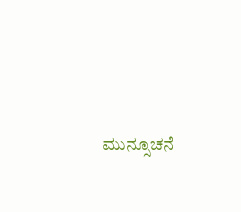ಮುನ್ಸೂಚನೆ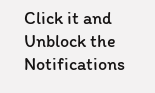Click it and Unblock the Notifications